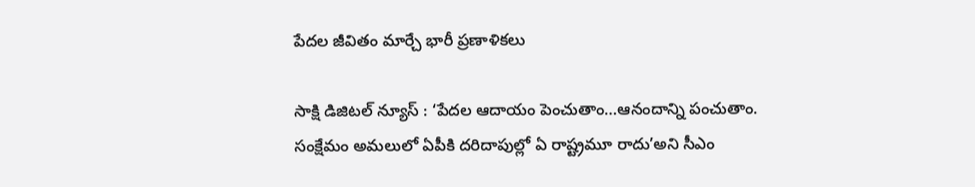పేదల జీవితం మార్చే భారీ ప్రణాళికలు

సాక్షి డిజిటల్ న్యూస్ : ‘పేదల ఆదాయం పెంచుతాం…ఆనందాన్ని పంచుతాం. సంక్షేమం అమలులో ఏపీకి దరిదాపుల్లో ఏ రాష్ట్రమూ రాదు’అని సీఎం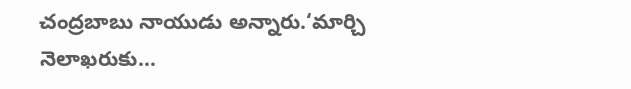చంద్రబాబు నాయుడు అన్నారు.‘మార్చి నెలాఖరుకు…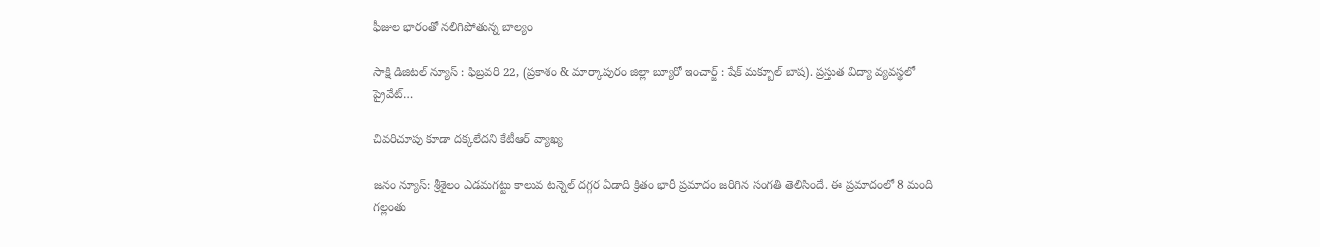ఫీజుల భారంతో నలిగిపోతున్న బాల్యం

సాక్షి డిజిటల్ న్యూస్ : ఫిబ్రవరి 22, (ప్రకాశం & మార్కాపురం జిల్లా బ్యూరో ఇంచార్జ్ : షేక్ మక్బూల్ బాష). ప్రస్తుత విద్యా వ్యవస్థలో ప్రైవేట్…

చివరిచూపు కూడా దక్కలేదని కేటీఆర్ వ్యాఖ్య

జనం న్యూస్: శ్రీశైలం ఎడమగట్టు కాలువ టన్నెల్‌ దగ్గర ఏడాది క్రితం భారీ ప్రమాదం జరిగిన సంగతి తెలిసిందే. ఈ ప్రమాదంలో 8 మంది గల్లంతు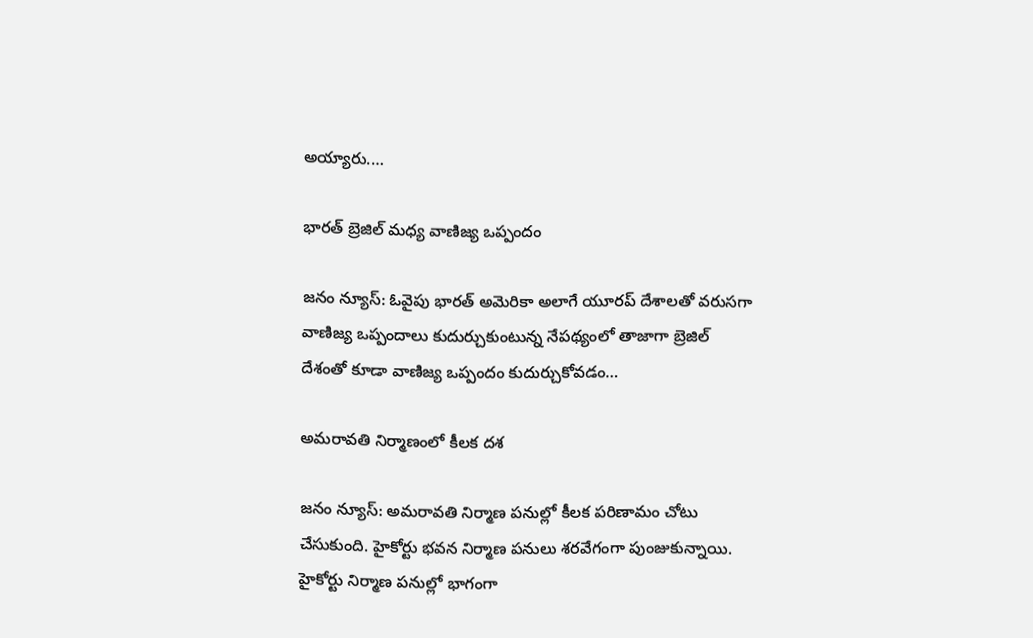అయ్యారు.…

భారత్ బ్రెజిల్ మధ్య వాణిజ్య ఒప్పందం

జనం న్యూస్: ఓవైపు భారత్ అమెరికా అలాగే యూరప్ దేశాలతో వరుసగా వాణిజ్య ఒప్పందాలు కుదుర్చుకుంటున్న నేపథ్యంలో తాజాగా బ్రెజిల్ దేశంతో కూడా వాణిజ్య ఒప్పందం కుదుర్చుకోవడం…

అమరావతి నిర్మాణంలో కీలక దశ

జనం న్యూస్: అమరావతి నిర్మాణ పనుల్లో కీలక పరిణామం చోటు చేసుకుంది. హైకోర్టు భవన నిర్మాణ పనులు శరవేగంగా పుంజుకున్నాయి. హైకోర్టు నిర్మాణ పనుల్లో భాగంగా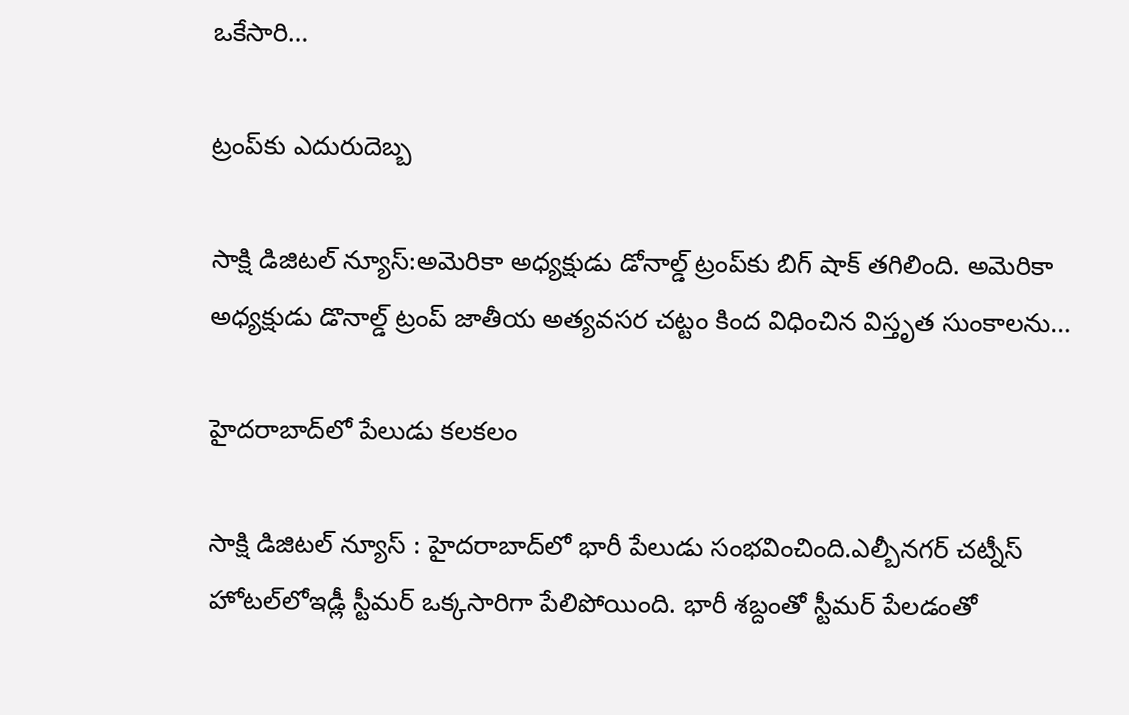ఒకేసారి…

ట్రంప్‌కు ఎదురుదెబ్బ

సాక్షి డిజిటల్ న్యూస్:అమెరికా అధ్యక్షుడు డోనాల్డ్ ట్రంప్‌కు బిగ్ షాక్ తగిలింది. అమెరికా అధ్యక్షుడు డొనాల్డ్ ట్రంప్ జాతీయ అత్యవసర చట్టం కింద విధించిన విస్తృత సుంకాలను…

హైదరాబాద్‌లో పేలుడు కలకలం

సాక్షి డిజిటల్ న్యూస్ : హైదరాబాద్‍లో భారీ పేలుడు సంభవించింది.ఎల్బీనగర్ చట్నీస్ హోటల్‍లోఇడ్లీ స్టీమర్ ఒక్కసారిగా పేలిపోయింది. భారీ శబ్దంతో స్టీమర్ పేలడంతో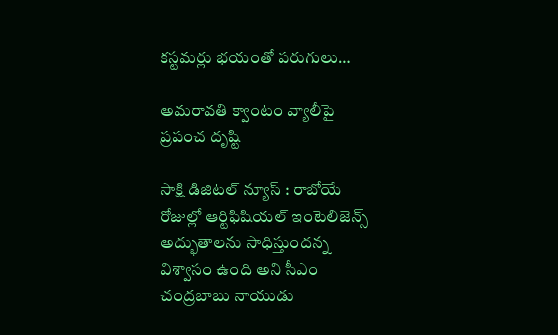కస్టమర్లు భయంతో పరుగులు…

అమరావతి క్వాంటం వ్యాలీపై ప్రపంచ దృష్టి

సాక్షి డిజిటల్ న్యూస్ : రాబోయే రోజుల్లో ఆర్టిఫిషియల్ ఇంటెలిజెన్స్ అద్భుతాలను సాధిస్తుందన్న విశ్వాసం ఉంది అని సీఎం చంద్రబాబు నాయుడు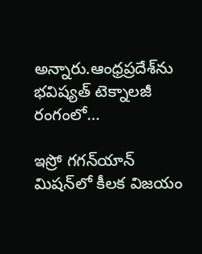అన్నారు.ఆంధ్రప్రదేశ్‌ను భవిష్యత్ టెక్నాలజీ రంగంలో…

ఇస్రో గగన్‌యాన్ మిషన్‌లో కీలక విజయం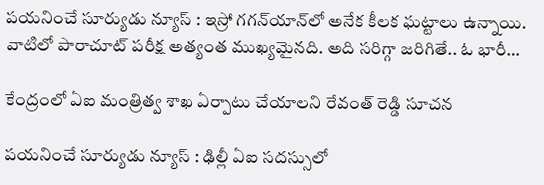పయనించే సూర్యుడు న్యూస్ : ఇస్రో గగన్‌యాన్‌లో అనేక కీలక ఘట్టాలు ఉన్నాయి. వాటిలో పారాచూట్ పరీక్ష అత్యంత ముఖ్యమైనది. అది సరిగ్గా జరిగితే.. ఓ భారీ…

కేంద్రంలో ఏఐ మంత్రిత్వ శాఖ ఏర్పాటు చేయాలని రేవంత్ రెడ్డి సూచన

పయనించే సూర్యుడు న్యూస్ : ఢిల్లీ ఏఐ సదస్సులో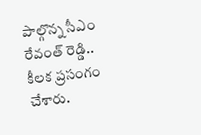పాల్గొన్న సీఎం రేవంత్ రెడ్డి.. కీలక ప్రసంగం చేశారు.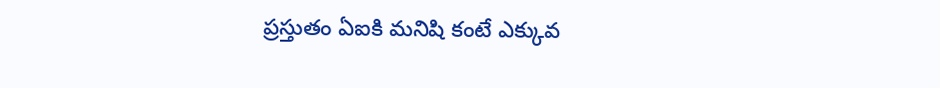ప్రస్తుతం ఏఐకి మనిషి కంటే ఎక్కువ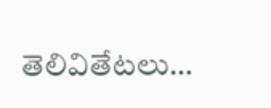తెలివితేటలు…